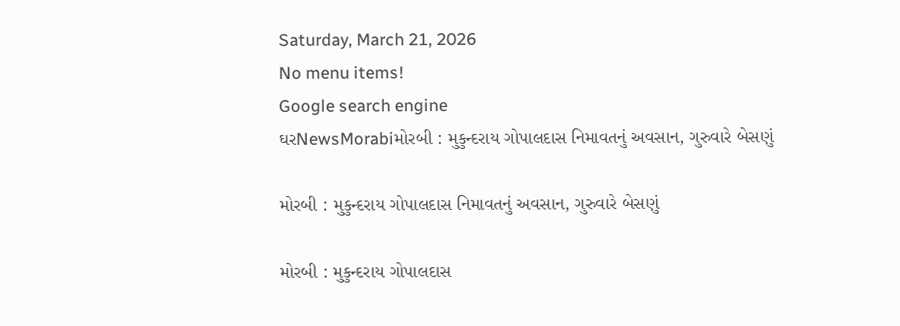Saturday, March 21, 2026
No menu items!
Google search engine
ઘરNewsMorabiમોરબી : મુકુન્દરાય ગોપાલદાસ નિમાવતનું અવસાન, ગુરુવારે બેસણું

મોરબી : મુકુન્દરાય ગોપાલદાસ નિમાવતનું અવસાન, ગુરુવારે બેસણું

મોરબી : મુકુન્દરાય ગોપાલદાસ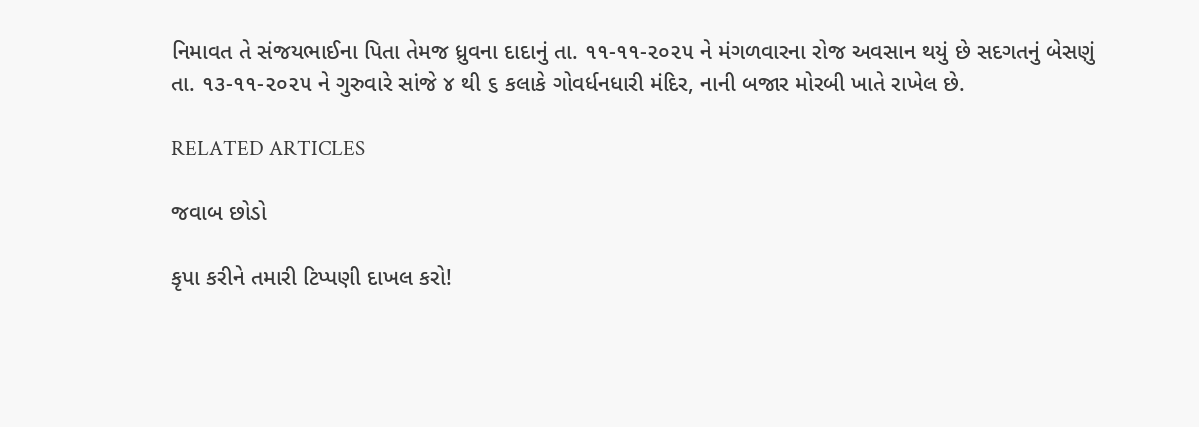નિમાવત તે સંજયભાઈના પિતા તેમજ ધ્રુવના દાદાનું તા. ૧૧-૧૧-૨૦૨૫ ને મંગળવારના રોજ અવસાન થયું છે સદગતનું બેસણું તા. ૧૩-૧૧-૨૦૨૫ ને ગુરુવારે સાંજે ૪ થી ૬ કલાકે ગોવર્ધનધારી મંદિર, નાની બજાર મોરબી ખાતે રાખેલ છે.

RELATED ARTICLES

જવાબ છોડો

કૃપા કરીને તમારી ટિપ્પણી દાખલ કરો!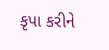કૃપા કરીને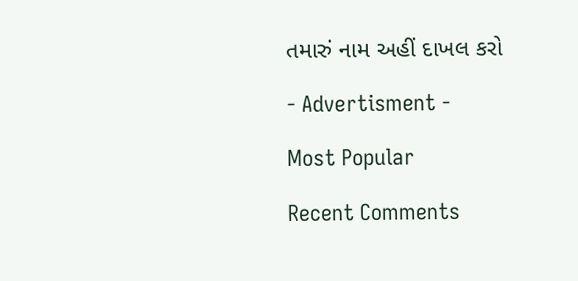તમારું નામ અહીં દાખલ કરો

- Advertisment -

Most Popular

Recent Comments